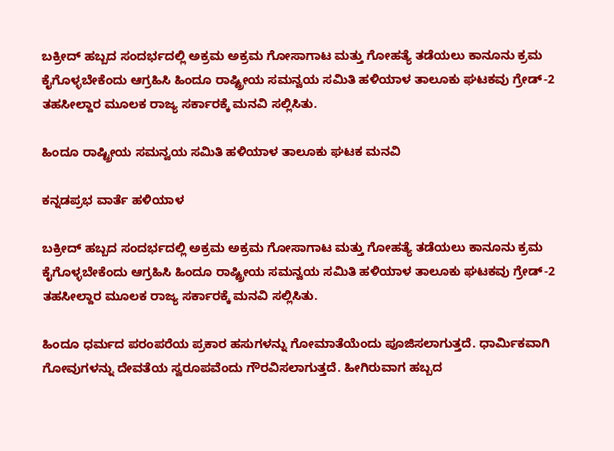ಬಕ್ರೀದ್ ಹಬ್ಬದ ಸಂದರ್ಭದಲ್ಲಿ ಅಕ್ರಮ ಅಕ್ರಮ ಗೋಸಾಗಾಟ ಮತ್ತು ಗೋಹತ್ಯೆ ತಡೆಯಲು ಕಾನೂನು ಕ್ರಮ ಕೈಗೊಳ್ಳಬೇಕೆಂದು ಆಗ್ರಹಿಸಿ ಹಿಂದೂ ರಾಷ್ಟ್ರೀಯ ಸಮನ್ವಯ ಸಮಿತಿ ಹಳಿಯಾಳ ತಾಲೂಕು ಘಟಕವು ಗ್ರೇಡ್-2 ತಹಸೀಲ್ದಾರ ಮೂಲಕ ರಾಜ್ಯ ಸರ್ಕಾರಕ್ಕೆ ಮನವಿ ಸಲ್ಲಿಸಿತು.

ಹಿಂದೂ ರಾಷ್ಟ್ರೀಯ ಸಮನ್ವಯ ಸಮಿತಿ ಹಳಿಯಾಳ ತಾಲೂಕು ಘಟಕ ಮನವಿ

ಕನ್ನಡಪ್ರಭ ವಾರ್ತೆ ಹಳಿಯಾಳ

ಬಕ್ರೀದ್ ಹಬ್ಬದ ಸಂದರ್ಭದಲ್ಲಿ ಅಕ್ರಮ ಅಕ್ರಮ ಗೋಸಾಗಾಟ ಮತ್ತು ಗೋಹತ್ಯೆ ತಡೆಯಲು ಕಾನೂನು ಕ್ರಮ ಕೈಗೊಳ್ಳಬೇಕೆಂದು ಆಗ್ರಹಿಸಿ ಹಿಂದೂ ರಾಷ್ಟ್ರೀಯ ಸಮನ್ವಯ ಸಮಿತಿ ಹಳಿಯಾಳ ತಾಲೂಕು ಘಟಕವು ಗ್ರೇಡ್-2 ತಹಸೀಲ್ದಾರ ಮೂಲಕ ರಾಜ್ಯ ಸರ್ಕಾರಕ್ಕೆ ಮನವಿ ಸಲ್ಲಿಸಿತು.

ಹಿಂದೂ ಧರ್ಮದ ಪರಂಪರೆಯ ಪ್ರಕಾರ ಹಸುಗಳನ್ನು ಗೋಮಾತೆಯೆಂದು ಪೂಜಿಸಲಾಗುತ್ತದೆ. ಧಾರ್ಮಿಕವಾಗಿ ಗೋವುಗಳನ್ನು ದೇವತೆಯ ಸ್ವರೂಪವೆಂದು ಗೌರವಿಸಲಾಗುತ್ತದೆ. ಹೀಗಿರುವಾಗ ಹಬ್ಬದ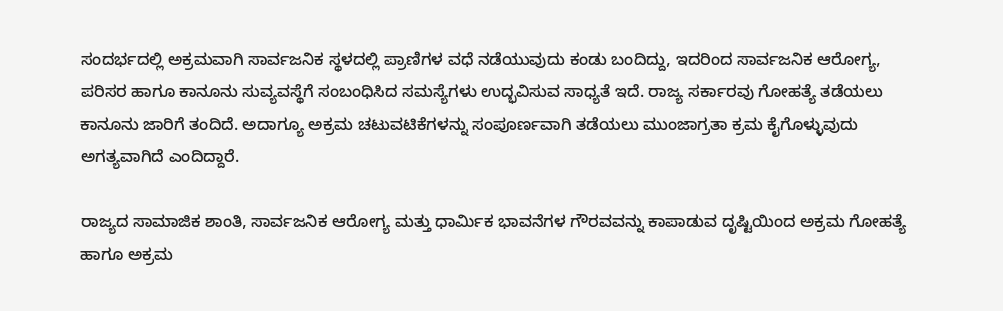ಸಂದರ್ಭದಲ್ಲಿ ಅಕ್ರಮವಾಗಿ ಸಾರ್ವಜನಿಕ ಸ್ಥಳದಲ್ಲಿ ಪ್ರಾಣಿಗಳ ವಧೆ ನಡೆಯುವುದು ಕಂಡು ಬಂದಿದ್ದು, ಇದರಿಂದ ಸಾರ್ವಜನಿಕ ಆರೋಗ್ಯ, ಪರಿಸರ ಹಾಗೂ ಕಾನೂನು ಸುವ್ಯವಸ್ಥೆಗೆ ಸಂಬಂಧಿಸಿದ ಸಮಸ್ಯೆಗಳು ಉದ್ಭವಿಸುವ ಸಾಧ್ಯತೆ ಇದೆ. ರಾಜ್ಯ ಸರ್ಕಾರವು ಗೋಹತ್ಯೆ ತಡೆಯಲು ಕಾನೂನು ಜಾರಿಗೆ ತಂದಿದೆ. ಅದಾಗ್ಯೂ ಅಕ್ರಮ ಚಟುವಟಿಕೆಗಳನ್ನು ಸಂಪೂರ್ಣವಾಗಿ ತಡೆಯಲು ಮುಂಜಾಗ್ರತಾ ಕ್ರಮ ಕೈಗೊಳ್ಳುವುದು ಅಗತ್ಯವಾಗಿದೆ ಎಂದಿದ್ದಾರೆ.

ರಾಜ್ಯದ ಸಾಮಾಜಿಕ ಶಾಂತಿ, ಸಾರ್ವಜನಿಕ ಆರೋಗ್ಯ ಮತ್ತು ಧಾರ್ಮಿಕ ಭಾವನೆಗಳ ಗೌರವವನ್ನು ಕಾಪಾಡುವ ದೃಷ್ಟಿಯಿಂದ ಅಕ್ರಮ ಗೋಹತ್ಯೆ ಹಾಗೂ ಅಕ್ರಮ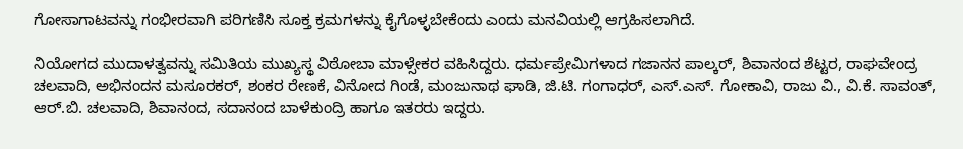ಗೋಸಾಗಾಟವನ್ನು ಗಂಭೀರವಾಗಿ ಪರಿಗಣಿಸಿ ಸೂಕ್ತ ಕ್ರಮಗಳನ್ನು ಕೈಗೊಳ್ಳಬೇಕೆಂದು ಎಂದು ಮನವಿಯಲ್ಲಿ ಆಗ್ರಹಿಸಲಾಗಿದೆ.

ನಿಯೋಗದ ಮುದಾಳತ್ವವನ್ನು ಸಮಿತಿಯ ಮುಖ್ಯಸ್ಥ ವಿಠೋಬಾ ಮಾಳ್ಸೇಕರ ವಹಿಸಿದ್ದರು. ಧರ್ಮಪ್ರೇಮಿಗಳಾದ ಗಜಾನನ ಪಾಲ್ಕರ್, ಶಿವಾನಂದ ಶೆಟ್ಟರ, ರಾಘವೇಂದ್ರ ಚಲವಾದಿ, ಅಭಿನಂದನ ಮಸೂರಕರ್, ಶಂಕರ ರೇಣಕೆ, ವಿನೋದ ಗಿಂಡೆ, ಮಂಜುನಾಥ ಘಾಡಿ, ಜಿ.ಟಿ. ಗಂಗಾಧರ್, ಎಸ್.ಎಸ್. ಗೋಕಾವಿ, ರಾಜು ವಿ., ವಿ.ಕೆ. ಸಾವಂತ್, ಆರ್.ಬಿ. ಚಲವಾದಿ, ಶಿವಾನಂದ, ಸದಾನಂದ ಬಾಳೆಕುಂದ್ರಿ ಹಾಗೂ ಇತರರು ಇದ್ದರು.